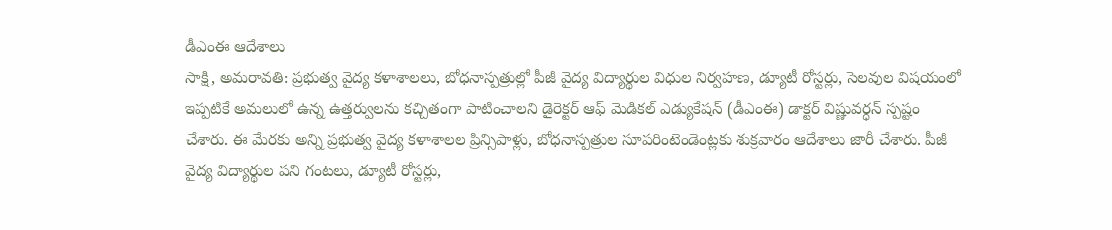డీఎంఈ ఆదేశాలు
సాక్షి, అమరావతి: ప్రభుత్వ వైద్య కళాశాలలు, బోధనాస్పత్రుల్లో పీజీ వైద్య విద్యార్థుల విధుల నిర్వహణ, డ్యూటీ రోస్టర్లు, సెలవుల విషయంలో ఇప్పటికే అమలులో ఉన్న ఉత్తర్వులను కచ్చితంగా పాటించాలని డైరెక్టర్ ఆఫ్ మెడికల్ ఎడ్యుకేషన్ (డీఎంఈ) డాక్టర్ విష్ణువర్ధన్ స్పష్టం చేశారు. ఈ మేరకు అన్ని ప్రభుత్వ వైద్య కళాశాలల ప్రిన్సిపాళ్లు, బోధనాస్పత్రుల సూపరింటెండెంట్లకు శుక్రవారం ఆదేశాలు జారీ చేశారు. పీజీ వైద్య విద్యార్థుల పని గంటలు, డ్యూటీ రోస్టర్లు,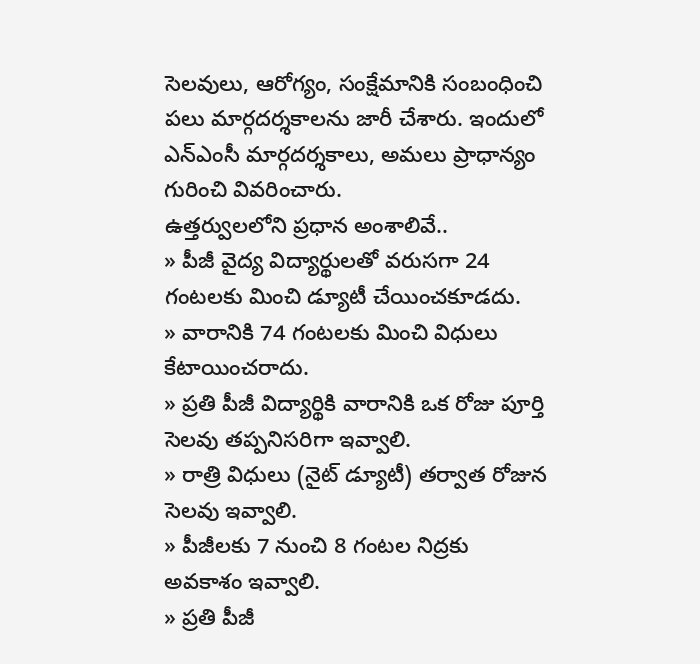సెలవులు, ఆరోగ్యం, సంక్షేమానికి సంబంధించి పలు మార్గదర్శకాలను జారీ చేశారు. ఇందులో ఎన్ఎంసీ మార్గదర్శకాలు, అమలు ప్రాధాన్యం గురించి వివరించారు.
ఉత్తర్వులలోని ప్రధాన అంశాలివే..
» పీజీ వైద్య విద్యార్థులతో వరుసగా 24 గంటలకు మించి డ్యూటీ చేయించకూడదు.
» వారానికి 74 గంటలకు మించి విధులు కేటాయించరాదు.
» ప్రతి పీజీ విద్యార్థికి వారానికి ఒక రోజు పూర్తి సెలవు తప్పనిసరిగా ఇవ్వాలి.
» రాత్రి విధులు (నైట్ డ్యూటీ) తర్వాత రోజున సెలవు ఇవ్వాలి.
» పీజీలకు 7 నుంచి 8 గంటల నిద్రకు అవకాశం ఇవ్వాలి.
» ప్రతి పీజీ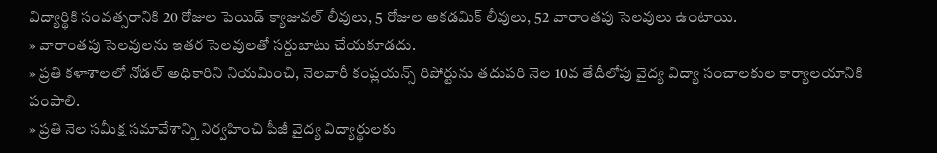విద్యార్థికి సంవత్సరానికి 20 రోజుల పెయిడ్ క్యాజువల్ లీవులు, 5 రోజుల అకడమిక్ లీవులు, 52 వారాంతపు సెలవులు ఉంటాయి.
» వారాంతపు సెలవులను ఇతర సెలవులతో సర్దుబాటు చేయకూడదు.
» ప్రతి కళాశాలలో నోడల్ అధికారిని నియమించి, నెలవారీ కంప్లయన్స్ రిపోర్టును తదుపరి నెల 10వ తేదీలోపు వైద్య విద్యా సంచాలకుల కార్యాలయానికి పంపాలి.
» ప్రతి నెల సమీక్ష సమావేశాన్ని నిర్వహించి పీజీ వైద్య విద్యార్థులకు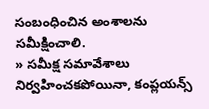సంబంధించిన అంశాలను సమీక్షించాలి.
» సమీక్ష సమావేశాలు నిర్వహించకపోయినా, కంప్లయన్స్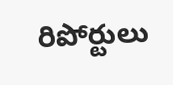రిపోర్టులు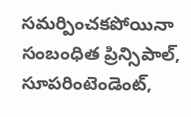సమర్పించకపోయినా సంబంధిత ప్రిన్సిపాల్, సూపరింటెండెంట్,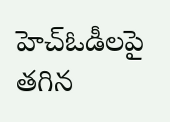హెచ్ఓడీలపై తగిన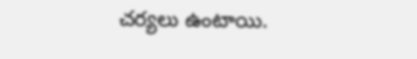చర్యలు ఉంటాయి.